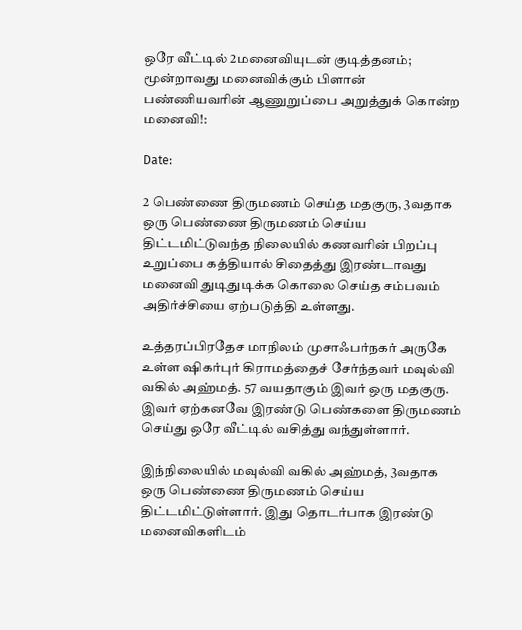ஒரே வீட்டில் 2மனைவியுடன் குடித்தனம்; மூன்றாவது மனைவிக்கும் பிளான் பண்ணியவரின் ஆணுறுப்பை அறுத்துக் கொன்ற மனைவி!:

Date:

2 பெண்ணை திருமணம் செய்த மதகுரு, 3வதாக ஒரு பெண்ணை திருமணம் செய்ய திட்டமிட்டுவந்த நிலையில் கணவரின் பிறப்பு உறுப்பை கத்தியால் சிதைத்து இரண்டாவது மனைவி துடிதுடிக்க கொலை செய்த சம்பவம் அதிர்ச்சியை ஏற்படுத்தி உள்ளது.

உத்தரப்பிரதேச மாநிலம் முசாஃபர்நகர் அருகே உள்ள ஷிகர்புர் கிராமத்தைச் சேர்ந்தவர் மவுல்வி வகில் அஹ்மத். 57 வயதாகும் இவர் ஒரு மதகுரு. இவர் ஏற்கனவே இரண்டு பெண்களை திருமணம் செய்து ஒரே வீட்டில் வசித்து வந்துள்ளார்.

இந்நிலையில் மவுல்வி வகில் அஹ்மத், 3வதாக ஒரு பெண்ணை திருமணம் செய்ய திட்டமிட்டுள்ளார். இது தொடர்பாக இரண்டு மனைவிகளிடம்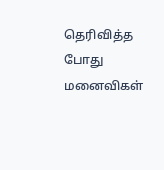தெரிவித்த போது மனைவிகள்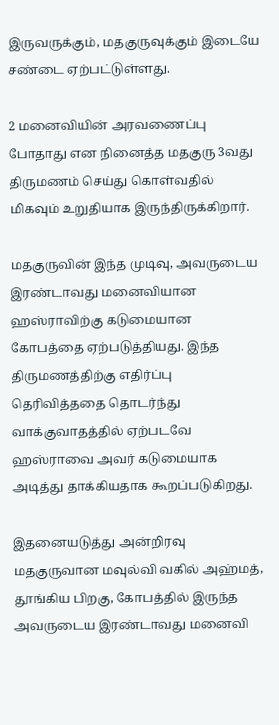இருவருக்கும், மதகுருவுக்கும் இடையே சண்டை ஏற்பட்டுள்ளது.

2 மனைவியின் அரவணைப்பு போதாது என நினைத்த மதகுரு 3வது திருமணம் செய்து கொள்வதில் மிகவும் உறுதியாக இருந்திருக்கிறார்.

மதகுருவின் இந்த முடிவு, அவருடைய இரண்டாவது மனைவியான ஹஸ்ராவிற்கு கடுமையான கோபத்தை ஏற்படுத்தியது. இந்த திருமணத்திற்கு எதிர்ப்பு தெரிவித்ததை தொடர்ந்து வாக்குவாதத்தில் ஏற்படவே ஹஸ்ராவை அவர் கடுமையாக அடித்து தாக்கியதாக கூறப்படுகிறது.

இதனையடுத்து அன்றிரவு மதகுருவான மவுல்வி வகில் அஹ்மத், தூங்கிய பிறகு, கோபத்தில் இருந்த அவருடைய இரண்டாவது மனைவி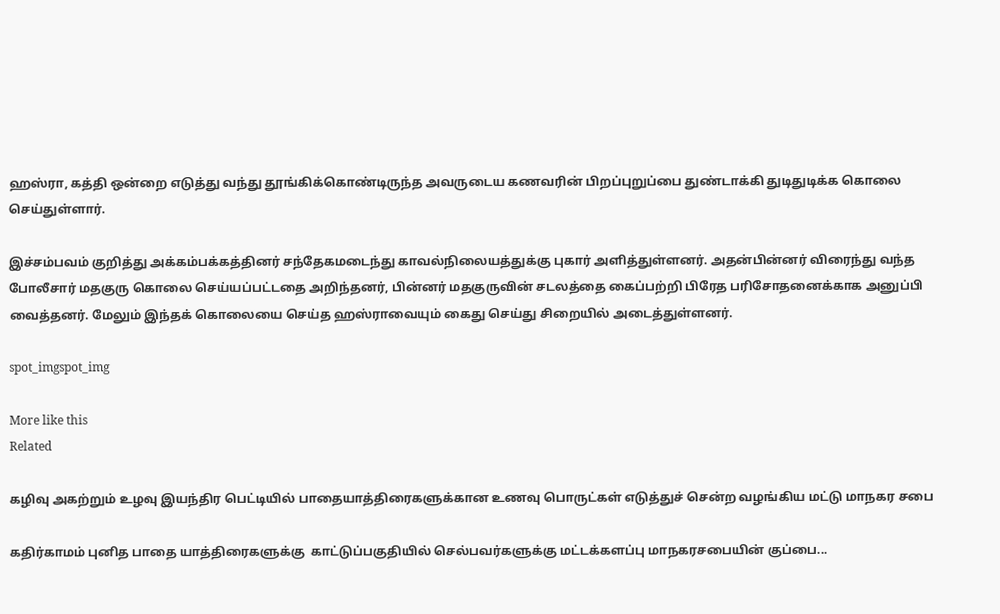ஹஸ்ரா, கத்தி ஒன்றை எடுத்து வந்து தூங்கிக்கொண்டிருந்த அவருடைய கணவரின் பிறப்புறுப்பை துண்டாக்கி துடிதுடிக்க கொலை செய்துள்ளார்.

இச்சம்பவம் குறித்து அக்கம்பக்கத்தினர் சந்தேகமடைந்து காவல்நிலையத்துக்கு புகார் அளித்துள்ளனர். அதன்பின்னர் விரைந்து வந்த போலீசார் மதகுரு கொலை செய்யப்பட்டதை அறிந்தனர், பின்னர் மதகுருவின் சடலத்தை கைப்பற்றி பிரேத பரிசோதனைக்காக அனுப்பி வைத்தனர். மேலும் இந்தக் கொலையை செய்த ஹஸ்ராவையும் கைது செய்து சிறையில் அடைத்துள்ளனர்.

spot_imgspot_img

More like this
Related

கழிவு அகற்றும் உழவு இயந்திர பெட்டியில் பாதையாத்திரைகளுக்கான உணவு பொருட்கள் எடுத்துச் சென்ற வழங்கிய மட்டு மாநகர சபை

கதிர்காமம் புனித பாதை யாத்திரைகளுக்கு  காட்டுப்பகுதியில் செல்பவர்களுக்கு மட்டக்களப்பு மாநகரசபையின் குப்பை...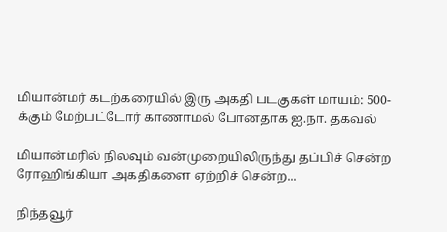மியான்மர் கடற்கரையில் இரு அகதி படகுகள் மாயம்: 500-க்கும் மேற்பட்டோர் காணாமல் போனதாக ஐ.நா. தகவல்

மியான்மரில் நிலவும் வன்முறையிலிருந்து தப்பிச் சென்ற ரோஹிங்கியா அகதிகளை ஏற்றிச் சென்ற...

நிந்தவூர்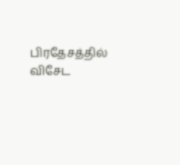பிரதேசத்தில் விசேட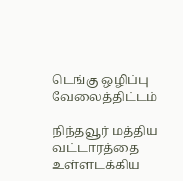டெங்கு ஒழிப்பு வேலைத்திட்டம்

நிந்தவூர் மத்திய வட்டாரத்தை உள்ளடக்கிய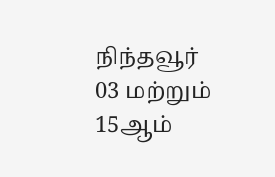நிந்தவூர் 03 மற்றும் 15ஆம்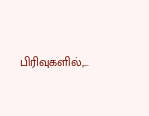பிரிவுகளில்,...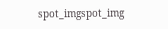spot_imgspot_img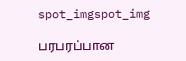spot_imgspot_img

பரபரப்பான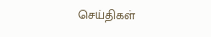செய்திகள்